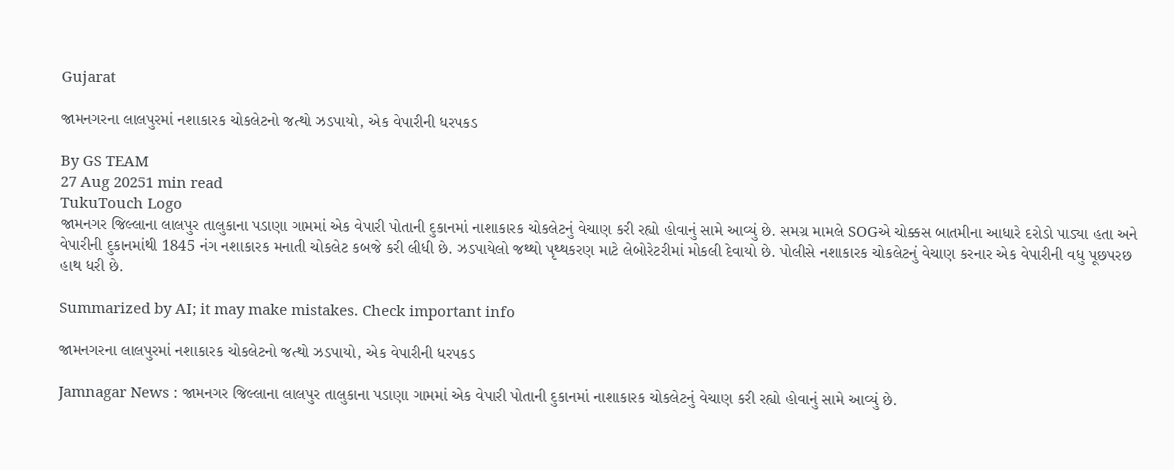Gujarat

જામનગરના લાલપુરમાં નશાકારક ચોકલેટનો જત્થો ઝડપાયો, એક વેપારીની ધરપકડ

By GS TEAM
27 Aug 20251 min read
TukuTouch Logo
જામનગર જિલ્લાના લાલપુર તાલુકાના પડાણા ગામમાં એક વેપારી પોતાની દુકાનમાં નાશાકારક ચોકલેટનું વેચાણ કરી રહ્યો હોવાનું સામે આવ્યું છે. સમગ્ર મામલે SOGએ ચોક્કસ બાતમીના આધારે દરોડો પાડ્યા હતા અને વેપારીની દુકાનમાંથી 1845 નંગ નશાકારક મનાતી ચોકલેટ કબજે કરી લીધી છે. ઝડપાયેલો જથ્થો પૃથ્થકરણ માટે લેબોરેટરીમાં મોકલી દેવાયો છે. પોલીસે નશાકારક ચોકલેટનું વેચાણ કરનાર એક વેપારીની વધુ પૂછપરછ હાથ ધરી છે.

Summarized by AI; it may make mistakes. Check important info

જામનગરના લાલપુરમાં નશાકારક ચોકલેટનો જત્થો ઝડપાયો, એક વેપારીની ધરપકડ

Jamnagar News : જામનગર જિલ્લાના લાલપુર તાલુકાના પડાણા ગામમાં એક વેપારી પોતાની દુકાનમાં નાશાકારક ચોકલેટનું વેચાણ કરી રહ્યો હોવાનું સામે આવ્યું છે.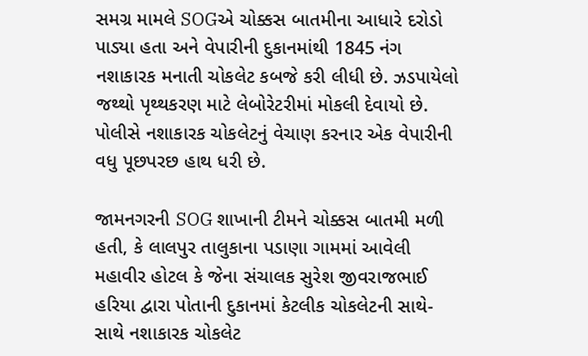સમગ્ર મામલે SOGએ ચોક્કસ બાતમીના આધારે દરોડો પાડ્યા હતા અને વેપારીની દુકાનમાંથી 1845 નંગ નશાકારક મનાતી ચોકલેટ કબજે કરી લીધી છે. ઝડપાયેલો જથ્થો પૃથ્થકરણ માટે લેબોરેટરીમાં મોકલી દેવાયો છે. પોલીસે નશાકારક ચોકલેટનું વેચાણ કરનાર એક વેપારીની વધુ પૂછપરછ હાથ ધરી છે.

જામનગરની SOG શાખાની ટીમને ચોક્કસ બાતમી મળી હતી, કે લાલપુર તાલુકાના પડાણા ગામમાં આવેલી મહાવીર હોટલ કે જેના સંચાલક સુરેશ જીવરાજભાઈ હરિયા દ્વારા પોતાની દુકાનમાં કેટલીક ચોકલેટની સાથે-સાથે નશાકારક ચોકલેટ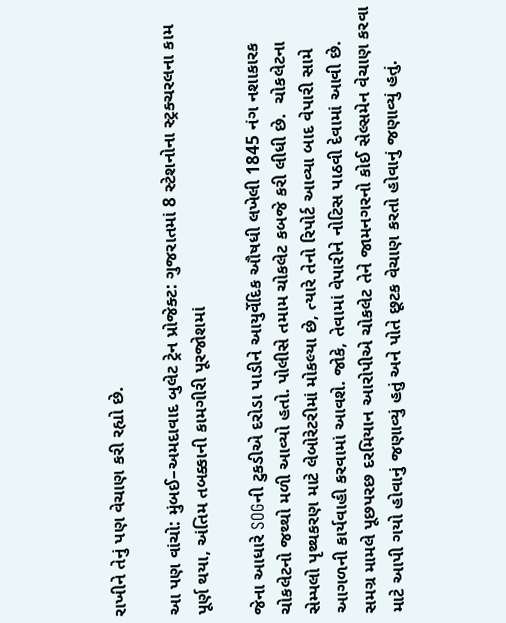રાખીને તેનું પણ વેચાણ કરી રહ્યો છે.

આ પણ વાંચો: મુંબઈ–અમદાવાદ બુલેટ ટ્રેન પ્રોજેક્ટ: ગુજરાતમાં 8 સ્ટેશનોના સ્ટ્રક્ચરલના કામ પૂર્ણ થયા, અંતિમ તબક્કાની કામગીરી પૂરજોશમાં

જેના આધારે SOGની ટુકડીએ દરોડા પાડીને આયુર્વેદિક ઔષધી લખેલી 1845 નંગ નશાકારક ચોકલેટનો જથ્થો મળી આવ્યો હતો. પોલીસે તમામ ચોકલેટ કબજે કરી લીધી છે.  ચોકલેટના સેમ્પલો પૃથ્થકરણ માટે લેબોરેટરીમાં મોકલ્યા છે, ત્યારે તેનો રિપોર્ટ આવ્યા બાદ વેપારી સામે આગળની કાર્યવાહી કરવામાં આવશે. જોકે, તેવામાં વેપારીને નોટિસ પાઠવી દેવામાં આવી છે. સમગ્ર મામલે પૂછપરછ દરમિયાન આરોપીએ ચોકલેટ તેને જામનગરનો કોઈ સેલ્સમેન વેચાણ કરવા માટે આપી ગયો હોવાનું જણાવ્યું હતું અને પોતે છૂટક વેચાણ કરતો હોવાનું જણાવ્યું હતું.